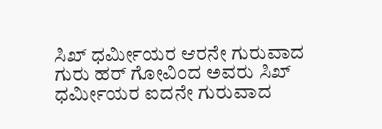ಸಿಖ್ ಧರ್ಮೀಯರ ಆರನೇ ಗುರುವಾದ ಗುರು ಹರ್ ಗೋವಿಂದ ಅವರು ಸಿಖ್ ಧರ್ಮೀಯರ ಐದನೇ ಗುರುವಾದ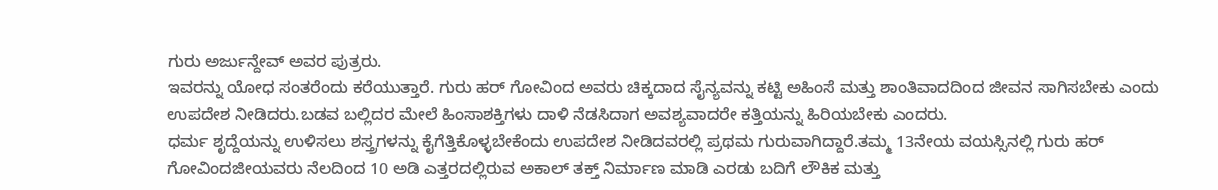ಗುರು ಅರ್ಜುನ್ದೇವ್ ಅವರ ಪುತ್ರರು.
ಇವರನ್ನು ಯೋಧ ಸಂತರೆಂದು ಕರೆಯುತ್ತಾರೆ. ಗುರು ಹರ್ ಗೋವಿಂದ ಅವರು ಚಿಕ್ಕದಾದ ಸೈನ್ಯವನ್ನು ಕಟ್ಟಿ ಅಹಿಂಸೆ ಮತ್ತು ಶಾಂತಿವಾದದಿಂದ ಜೀವನ ಸಾಗಿಸಬೇಕು ಎಂದು ಉಪದೇಶ ನೀಡಿದರು.ಬಡವ ಬಲ್ಲಿದರ ಮೇಲೆ ಹಿಂಸಾಶಕ್ತಿಗಳು ದಾಳಿ ನೆಡಸಿದಾಗ ಅವಶ್ಯವಾದರೇ ಕತ್ತಿಯನ್ನು ಹಿರಿಯಬೇಕು ಎಂದರು.
ಧರ್ಮ ಶೃದ್ದೆಯನ್ನು ಉಳಿಸಲು ಶಸ್ತ್ರಗಳನ್ನು ಕೈಗೆತ್ತಿಕೊಳ್ಳಬೇಕೆಂದು ಉಪದೇಶ ನೀಡಿದವರಲ್ಲಿ ಪ್ರಥಮ ಗುರುವಾಗಿದ್ದಾರೆ.ತಮ್ಮ 13ನೇಯ ವಯಸ್ಸಿನಲ್ಲಿ ಗುರು ಹರ್ ಗೋವಿಂದಜೀಯವರು ನೆಲದಿಂದ 10 ಅಡಿ ಎತ್ತರದಲ್ಲಿರುವ ಅಕಾಲ್ ತಕ್ತ್ ನಿರ್ಮಾಣ ಮಾಡಿ ಎರಡು ಬದಿಗೆ ಲೌಕಿಕ ಮತ್ತು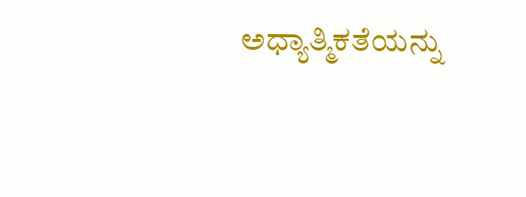ಅಧ್ಯಾತ್ಮಿಕತೆಯನ್ನು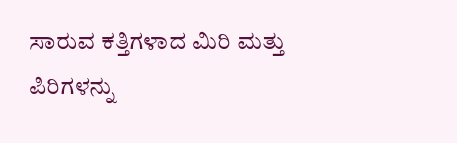ಸಾರುವ ಕತ್ತಿಗಳಾದ ಮಿರಿ ಮತ್ತು ಪಿರಿಗಳನ್ನು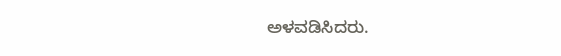ಅಳವಡಿಸಿದರು.